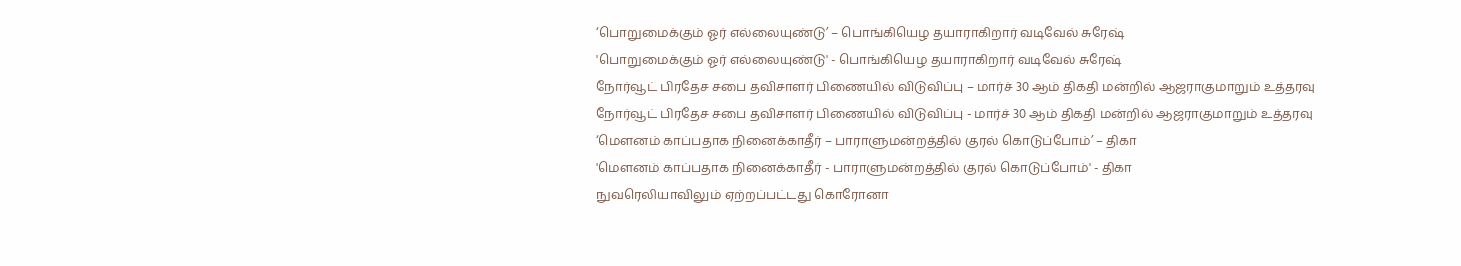‘பொறுமைக்கும் ஓர் எல்லையுண்டு’ – பொங்கியெழ தயாராகிறார் வடிவேல் சுரேஷ்
'பொறுமைக்கும் ஓர் எல்லையுண்டு' - பொங்கியெழ தயாராகிறார் வடிவேல் சுரேஷ்
நோர்வூட் பிரதேச சபை தவிசாளர் பிணையில் விடுவிப்பு – மார்ச் 30 ஆம் திகதி மன்றில் ஆஜராகுமாறும் உத்தரவு
நோர்வூட் பிரதேச சபை தவிசாளர் பிணையில் விடுவிப்பு - மார்ச் 30 ஆம் திகதி மன்றில் ஆஜராகுமாறும் உத்தரவு
‘மௌனம் காப்பதாக நினைக்காதீர் – பாராளுமன்றத்தில் குரல் கொடுப்போம்’ – திகா
'மௌனம் காப்பதாக நினைக்காதீர் - பாராளுமன்றத்தில் குரல் கொடுப்போம்' - திகா
நுவரெலியாவிலும் ஏற்றப்பட்டது கொரோனா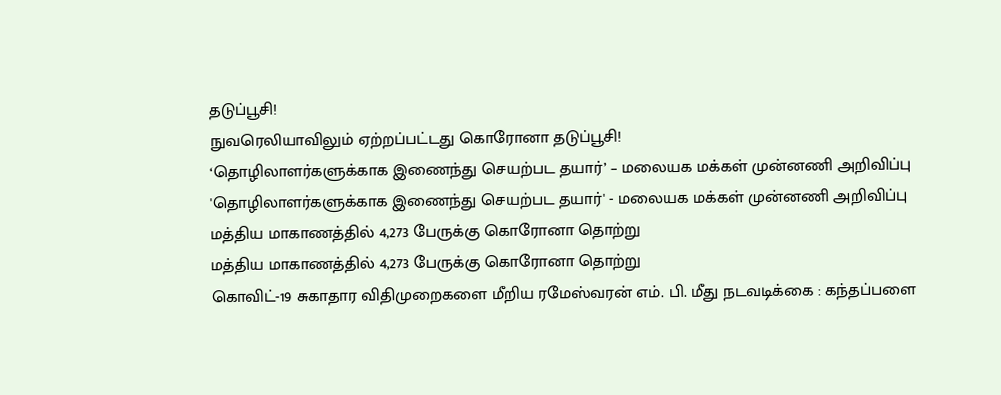தடுப்பூசி!
நுவரெலியாவிலும் ஏற்றப்பட்டது கொரோனா தடுப்பூசி!
‘தொழிலாளர்களுக்காக இணைந்து செயற்பட தயார்’ – மலையக மக்கள் முன்னணி அறிவிப்பு
'தொழிலாளர்களுக்காக இணைந்து செயற்பட தயார்' - மலையக மக்கள் முன்னணி அறிவிப்பு
மத்திய மாகாணத்தில் 4,273 பேருக்கு கொரோனா தொற்று
மத்திய மாகாணத்தில் 4,273 பேருக்கு கொரோனா தொற்று
கொவிட்-19 சுகாதார விதிமுறைகளை மீறிய ரமேஸ்வரன் எம். பி. மீது நடவடிக்கை : கந்தப்பளை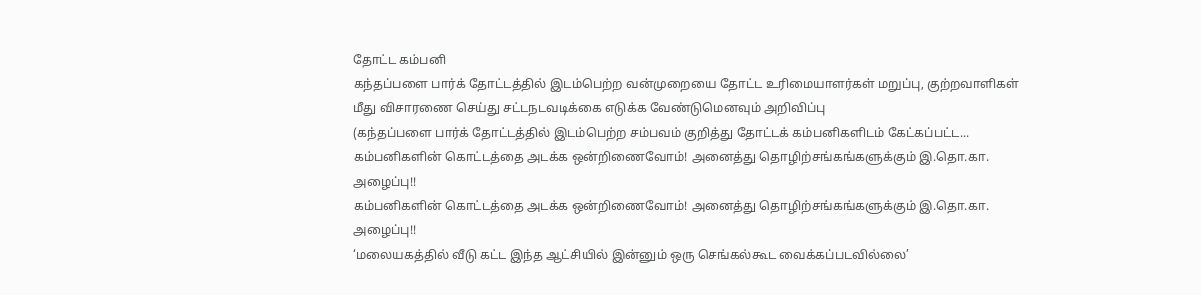தோட்ட கம்பனி
கந்தப்பளை பார்க் தோட்டத்தில் இடம்பெற்ற வன்முறையை தோட்ட உரிமையாளர்கள் மறுப்பு, குற்றவாளிகள் மீது விசாரணை செய்து சட்டநடவடிக்கை எடுக்க வேண்டுமெனவும் அறிவிப்பு
(கந்தப்பளை பார்க் தோட்டத்தில் இடம்பெற்ற சம்பவம் குறித்து தோட்டக் கம்பனிகளிடம் கேட்கப்பட்ட...
கம்பனிகளின் கொட்டத்தை அடக்க ஒன்றிணைவோம்! அனைத்து தொழிற்சங்கங்களுக்கும் இ.தொ.கா. அழைப்பு!!
கம்பனிகளின் கொட்டத்தை அடக்க ஒன்றிணைவோம்! அனைத்து தொழிற்சங்கங்களுக்கும் இ.தொ.கா. அழைப்பு!!
‘மலையகத்தில் வீடு கட்ட இந்த ஆட்சியில் இன்னும் ஒரு செங்கல்கூட வைக்கப்படவில்லை’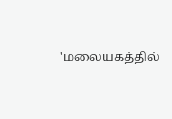'மலையகத்தில்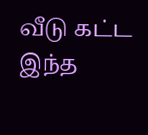வீடு கட்ட இந்த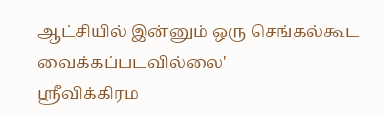ஆட்சியில் இன்னும் ஒரு செங்கல்கூட வைக்கப்படவில்லை'
ஸ்ரீவிக்கிரம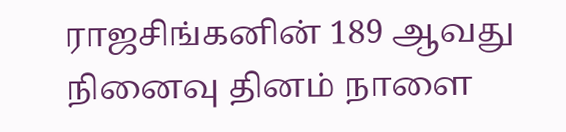ராஜசிங்கனின் 189 ஆவது நினைவு தினம் நாளை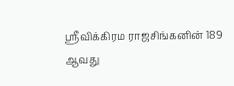ஸ்ரீவிக்கிரம ராஜசிங்கனின் 189 ஆவது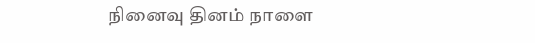நினைவு தினம் நாளை